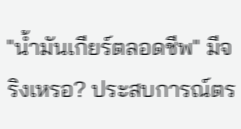"น้ำมันเกียร์ตลอดชีพ" มีจริงเหรอ? ประสบการณ์ตร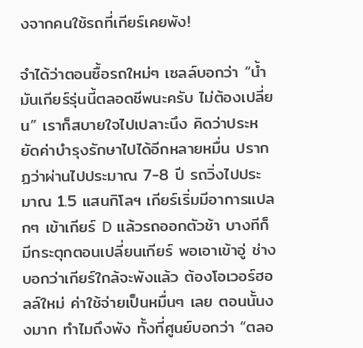งจากคนใช้รถที่เกียร์เคยพัง!

จำได้ว่าตอนซื้อรถใหม่ๆ เซลล์บอกว่า “น้ำมันเกียร์รุ่นนี้ตลอดชีพนะครับ ไม่ต้องเปลี่ยน” เราก็สบายใจไปเปลาะนึง คิดว่าประหยัดค่าบำรุงรักษาไปได้อีกหลายหมื่น ปรากฏว่าผ่านไปประมาณ 7-8 ปี รถวิ่งไปประมาณ 1.5 แสนกิโลฯ เกียร์เริ่มมีอาการแปลกๆ เข้าเกียร์ D แล้วรถออกตัวช้า บางทีก็มีกระตุกตอนเปลี่ยนเกียร์ พอเอาเข้าอู่ ช่างบอกว่าเกียร์ใกล้จะพังแล้ว ต้องโอเวอร์ฮอลล์ใหม่ ค่าใช้จ่ายเป็นหมื่นๆ เลย ตอนนั้นงงมาก ทำไมถึงพัง ทั้งที่ศูนย์บอกว่า “ตลอ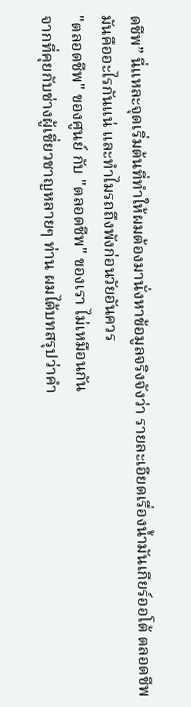ดชีพ” นี่แหละจุดเริ่มต้นที่ทำให้ผมต้องมานั่งหาข้อมูลจริงจังว่า รายละเอียดเรื่องน้ำมันเกียร์ออโต้ ตลอดชีพ มันคืออะไรกันแน่ และทำไมรถถึงพังก่อนวัยอันควร
"ตลอดชีพ" ของศูนย์ กับ "ตลอดชีพ" ของเรา ไม่เหมือนกัน
จากที่คุยกับช่างผู้เชี่ยวชาญหลายๆ ท่าน ผมได้บทสรุปว่าคำ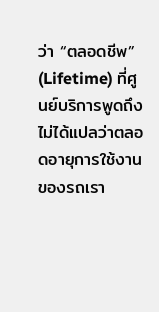ว่า “ตลอดชีพ” (Lifetime) ที่ศูนย์บริการพูดถึง ไม่ได้แปลว่าตลอดอายุการใช้งานของรถเรา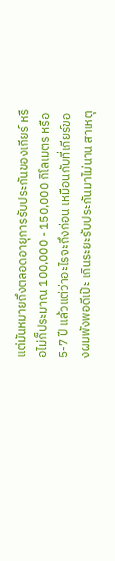แต่มันหมายถึงตลอดอายุการรับประกันของเกียร์ หรือไม่ก็ประมาณ 100,000 - 150,000 กิโลเมตร หรือ 5-7 ปี แล้วแต่ว่าอะไรจะถึงก่อน เหมือนกับที่เกียร์ของผมพังพอดีเป๊ะ เกินระยะรับประกันมาไม่นาน สาเหตุ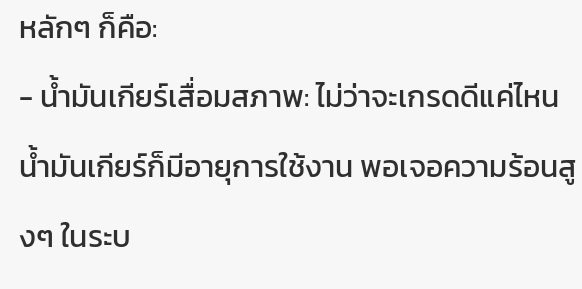หลักๆ ก็คือ:
- น้ำมันเกียร์เสื่อมสภาพ: ไม่ว่าจะเกรดดีแค่ไหน น้ำมันเกียร์ก็มีอายุการใช้งาน พอเจอความร้อนสูงๆ ในระบ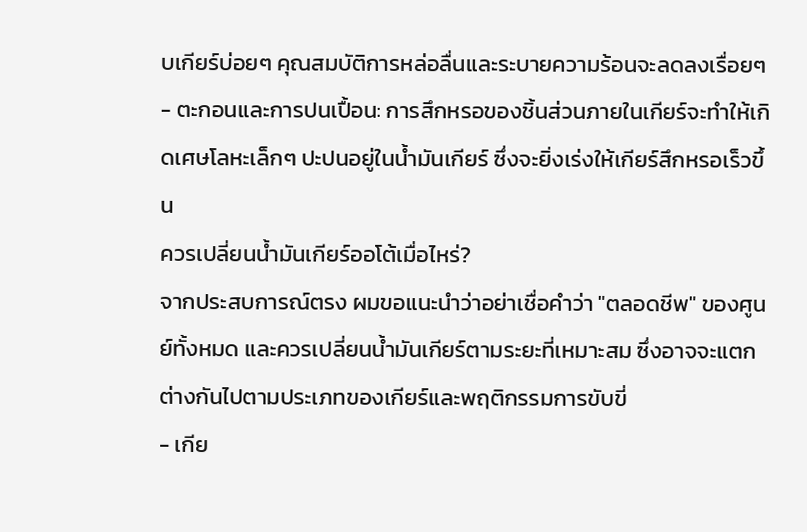บเกียร์บ่อยๆ คุณสมบัติการหล่อลื่นและระบายความร้อนจะลดลงเรื่อยๆ
- ตะกอนและการปนเปื้อน: การสึกหรอของชิ้นส่วนภายในเกียร์จะทำให้เกิดเศษโลหะเล็กๆ ปะปนอยู่ในน้ำมันเกียร์ ซึ่งจะยิ่งเร่งให้เกียร์สึกหรอเร็วขึ้น
ควรเปลี่ยนน้ำมันเกียร์ออโต้เมื่อไหร่?
จากประสบการณ์ตรง ผมขอแนะนำว่าอย่าเชื่อคำว่า "ตลอดชีพ" ของศูนย์ทั้งหมด และควรเปลี่ยนน้ำมันเกียร์ตามระยะที่เหมาะสม ซึ่งอาจจะแตกต่างกันไปตามประเภทของเกียร์และพฤติกรรมการขับขี่
- เกีย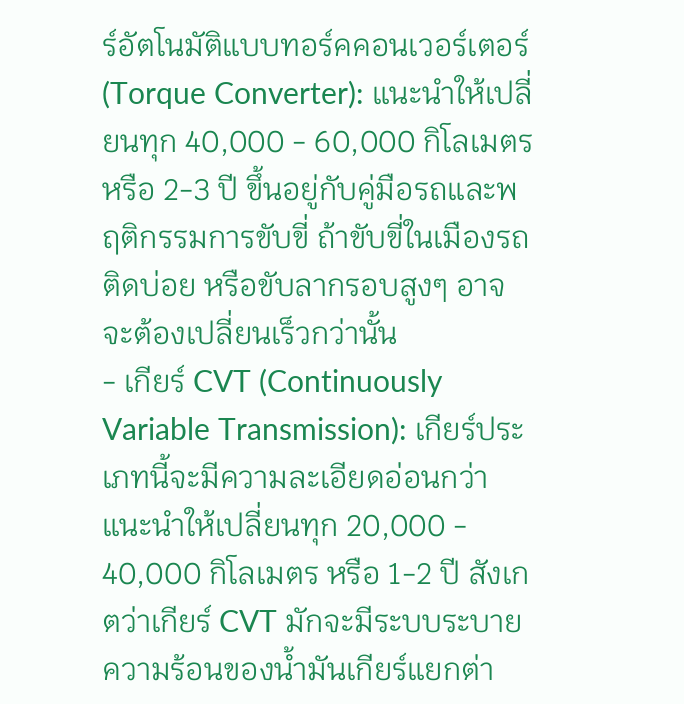ร์อัตโนมัติแบบทอร์คคอนเวอร์เตอร์ (Torque Converter): แนะนำให้เปลี่ยนทุก 40,000 - 60,000 กิโลเมตร หรือ 2-3 ปี ขึ้นอยู่กับคู่มือรถและพฤติกรรมการขับขี่ ถ้าขับขี่ในเมืองรถติดบ่อย หรือขับลากรอบสูงๆ อาจจะต้องเปลี่ยนเร็วกว่านั้น
- เกียร์ CVT (Continuously Variable Transmission): เกียร์ประเภทนี้จะมีความละเอียดอ่อนกว่า แนะนำให้เปลี่ยนทุก 20,000 - 40,000 กิโลเมตร หรือ 1-2 ปี สังเกตว่าเกียร์ CVT มักจะมีระบบระบายความร้อนของน้ำมันเกียร์แยกต่า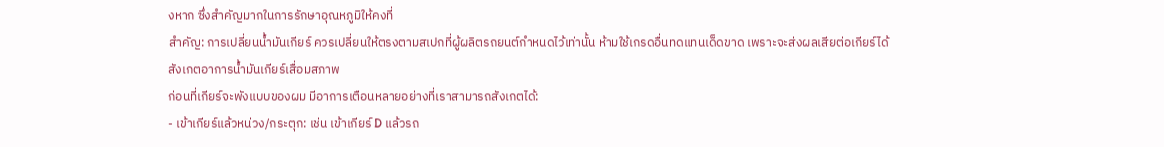งหาก ซึ่งสำคัญมากในการรักษาอุณหภูมิให้คงที่
สำคัญ: การเปลี่ยนน้ำมันเกียร์ ควรเปลี่ยนให้ตรงตามสเปกที่ผู้ผลิตรถยนต์กำหนดไว้เท่านั้น ห้ามใช้เกรดอื่นทดแทนเด็ดขาด เพราะจะส่งผลเสียต่อเกียร์ได้
สังเกตอาการน้ำมันเกียร์เสื่อมสภาพ
ก่อนที่เกียร์จะพังแบบของผม มีอาการเตือนหลายอย่างที่เราสามารถสังเกตได้:
- เข้าเกียร์แล้วหน่วง/กระตุก: เช่น เข้าเกียร์ D แล้วรถ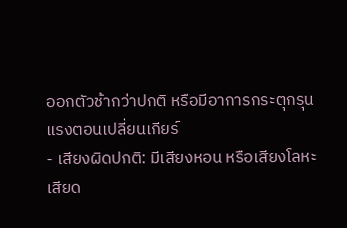ออกตัวช้ากว่าปกติ หรือมีอาการกระตุกรุนแรงตอนเปลี่ยนเกียร์
- เสียงผิดปกติ: มีเสียงหอน หรือเสียงโลหะเสียด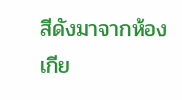สีดังมาจากห้องเกีย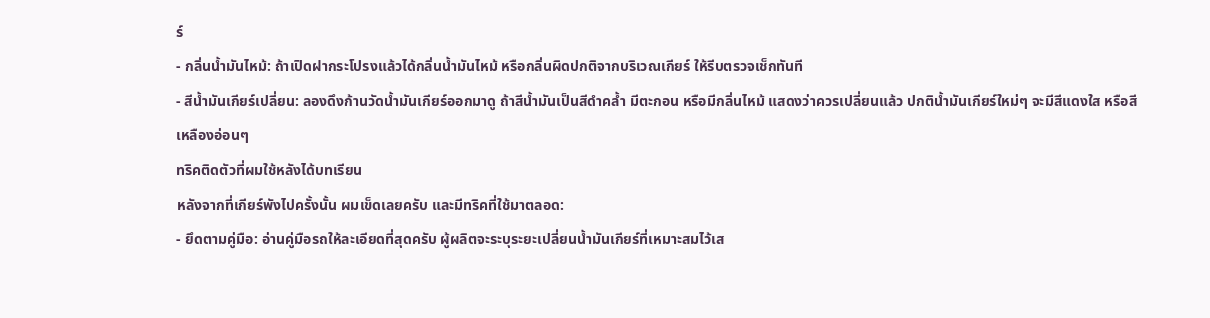ร์
- กลิ่นน้ำมันไหม้: ถ้าเปิดฝากระโปรงแล้วได้กลิ่นน้ำมันไหม้ หรือกลิ่นผิดปกติจากบริเวณเกียร์ ให้รีบตรวจเช็กทันที
- สีน้ำมันเกียร์เปลี่ยน: ลองดึงก้านวัดน้ำมันเกียร์ออกมาดู ถ้าสีน้ำมันเป็นสีดำคล้ำ มีตะกอน หรือมีกลิ่นไหม้ แสดงว่าควรเปลี่ยนแล้ว ปกติน้ำมันเกียร์ใหม่ๆ จะมีสีแดงใส หรือสีเหลืองอ่อนๆ
ทริคติดตัวที่ผมใช้หลังได้บทเรียน
หลังจากที่เกียร์พังไปครั้งนั้น ผมเข็ดเลยครับ และมีทริคที่ใช้มาตลอด:
- ยึดตามคู่มือ: อ่านคู่มือรถให้ละเอียดที่สุดครับ ผู้ผลิตจะระบุระยะเปลี่ยนน้ำมันเกียร์ที่เหมาะสมไว้เส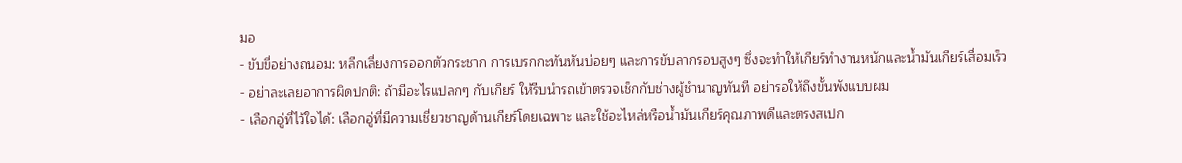มอ
- ขับขี่อย่างถนอม: หลีกเลี่ยงการออกตัวกระชาก การเบรกกะทันหันบ่อยๆ และการขับลากรอบสูงๆ ซึ่งจะทำให้เกียร์ทำงานหนักและน้ำมันเกียร์เสื่อมเร็ว
- อย่าละเลยอาการผิดปกติ: ถ้ามีอะไรแปลกๆ กับเกียร์ ให้รีบนำรถเข้าตรวจเช็กกับช่างผู้ชำนาญทันที อย่ารอให้ถึงขั้นพังแบบผม
- เลือกอู่ที่ไว้ใจได้: เลือกอู่ที่มีความเชี่ยวชาญด้านเกียร์โดยเฉพาะ และใช้อะไหล่หรือน้ำมันเกียร์คุณภาพดีและตรงสเปก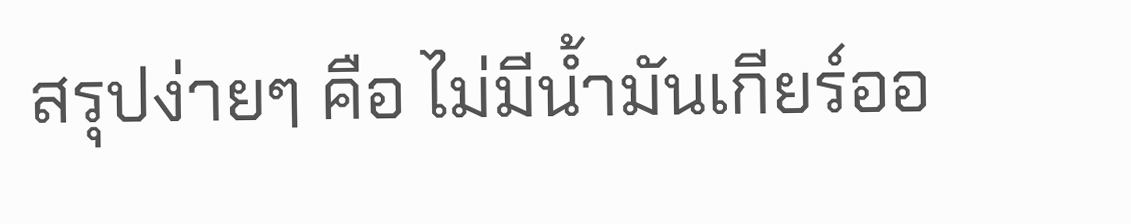สรุปง่ายๆ คือ ไม่มีน้ำมันเกียร์ออ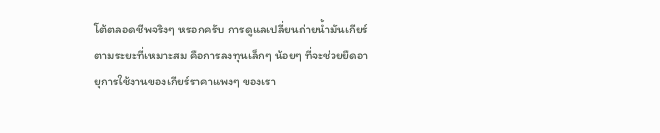โต้ตลอดชีพจริงๆ หรอกครับ การดูแลเปลี่ยนถ่ายน้ำมันเกียร์ตามระยะที่เหมาะสม คือการลงทุนเล็กๆ น้อยๆ ที่จะช่วยยืดอายุการใช้งานของเกียร์ราคาแพงๆ ของเรา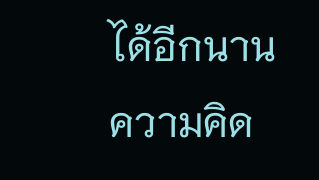ได้อีกนาน
ความคิด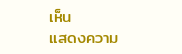เห็น
แสดงความ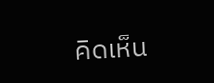คิดเห็น